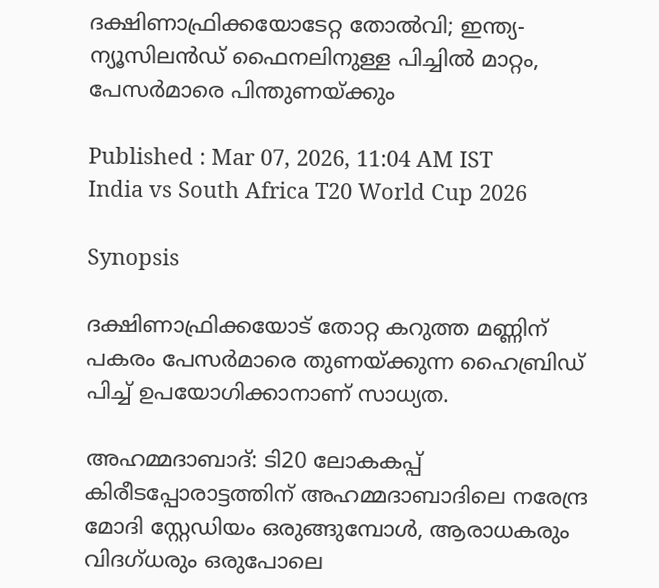ദക്ഷിണാഫ്രിക്കയോടേറ്റ തോല്‍വി; ഇന്ത്യ-ന്യൂസിലന്‍ഡ് ഫൈനലിനുള്ള പിച്ചില്‍ മാറ്റം, പേസര്‍മാരെ പിന്തുണയ്ക്കും

Published : Mar 07, 2026, 11:04 AM IST
India vs South Africa T20 World Cup 2026

Synopsis

ദക്ഷിണാഫ്രിക്കയോട് തോറ്റ കറുത്ത മണ്ണിന് പകരം പേസര്‍മാരെ തുണയ്ക്കുന്ന ഹൈബ്രിഡ് പിച്ച് ഉപയോഗിക്കാനാണ് സാധ്യത.

അഹമ്മദാബാദ്: ടി20 ലോകകപ്പ് കിരീടപ്പോരാട്ടത്തിന് അഹമ്മദാബാദിലെ നരേന്ദ്ര മോദി സ്റ്റേഡിയം ഒരുങ്ങുമ്പോള്‍, ആരാധകരും വിദഗ്ധരും ഒരുപോലെ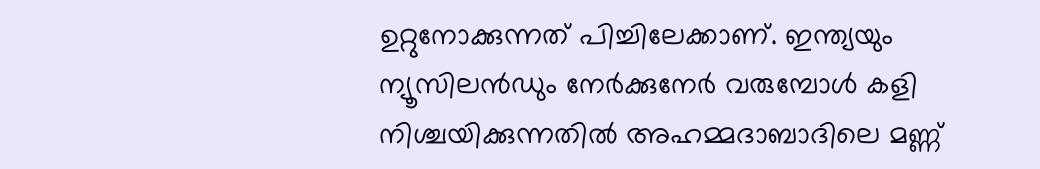ഉറ്റുനോക്കുന്നത് പിച്ചിലേക്കാണ്. ഇന്ത്യയും ന്യൂസിലന്‍ഡും നേര്‍ക്കുനേര്‍ വരുമ്പോള്‍ കളി നിശ്ചയിക്കുന്നതില്‍ അഹമ്മദാബാദിലെ മണ്ണ്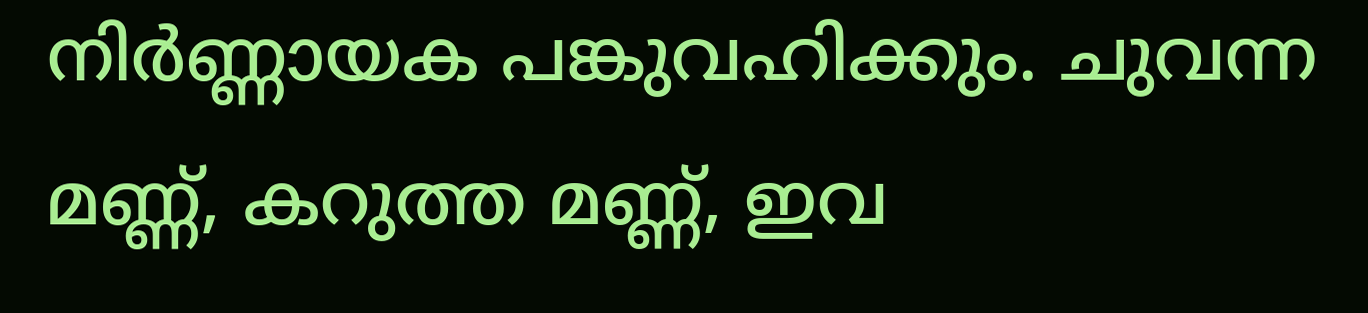നിര്‍ണ്ണായക പങ്കുവഹിക്കും. ചുവന്ന മണ്ണ്, കറുത്ത മണ്ണ്, ഇവ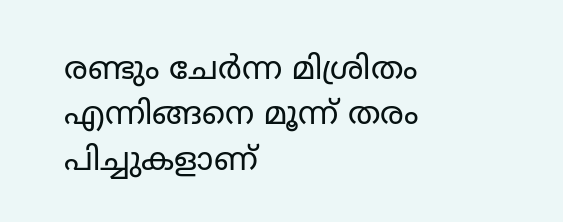രണ്ടും ചേര്‍ന്ന മിശ്രിതം എന്നിങ്ങനെ മൂന്ന് തരം പിച്ചുകളാണ്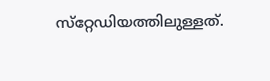സ്‌റ്റേഡിയത്തിലുള്ളത്.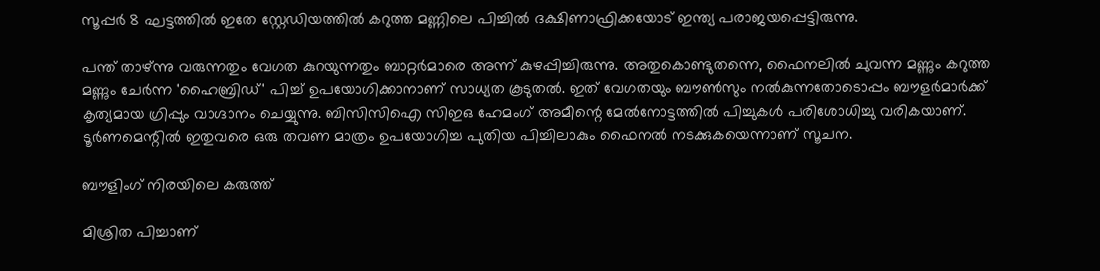സൂപ്പര്‍ 8 ഘട്ടത്തില്‍ ഇതേ സ്റ്റേഡിയത്തില്‍ കറുത്ത മണ്ണിലെ പിച്ചില്‍ ദക്ഷിണാഫ്രിക്കയോട് ഇന്ത്യ പരാജയപ്പെട്ടിരുന്നു.

പന്ത് താഴ്ന്നു വരുന്നതും വേഗത കുറയുന്നതും ബാറ്റര്‍മാരെ അന്ന് കുഴപ്പിച്ചിരുന്നു. അതുകൊണ്ടുതന്നെ, ഫൈനലില്‍ ചുവന്ന മണ്ണും കറുത്ത മണ്ണും ചേര്‍ന്ന 'ഹൈബ്രിഡ്' പിച്ച് ഉപയോഗിക്കാനാണ് സാധ്യത കൂടുതല്‍. ഇത് വേഗതയും ബൗണ്‍സും നല്‍കുന്നതോടൊപ്പം ബൗളര്‍മാര്‍ക്ക് കൃത്യമായ ഗ്രിപ്പും വാഗ്ദാനം ചെയ്യുന്നു. ബിസിസിഐ സിഇഒ ഹേമംഗ് അമീന്റെ മേല്‍നോട്ടത്തില്‍ പിച്ചുകള്‍ പരിശോധിച്ചു വരികയാണ്. ടൂര്‍ണമെന്റില്‍ ഇതുവരെ ഒരു തവണ മാത്രം ഉപയോഗിച്ച പുതിയ പിച്ചിലാകും ഫൈനല്‍ നടക്കുകയെന്നാണ് സൂചന.

ബൗളിംഗ് നിരയിലെ കരുത്ത്

മിശ്രിത പിച്ചാണ്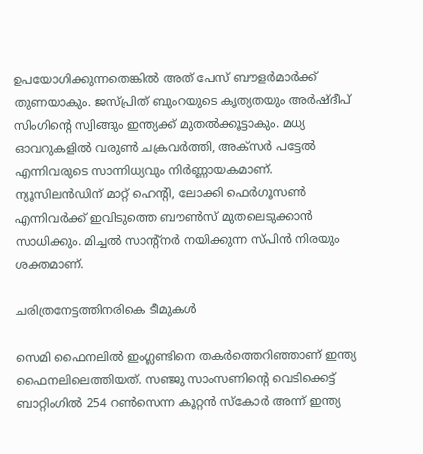ഉപയോഗിക്കുന്നതെങ്കില്‍ അത് പേസ് ബൗളര്‍മാര്‍ക്ക് തുണയാകും. ജസ്പ്രിത് ബുംറയുടെ കൃത്യതയും അര്‍ഷ്ദീപ് സിംഗിന്റെ സ്വിങ്ങും ഇന്ത്യക്ക് മുതല്‍ക്കൂട്ടാകും. മധ്യ ഓവറുകളില്‍ വരുണ്‍ ചക്രവര്‍ത്തി, അക്‌സര്‍ പട്ടേല്‍ എന്നിവരുടെ സാന്നിധ്യവും നിര്‍ണ്ണായകമാണ്. ന്യൂസിലന്‍ഡിന് മാറ്റ് ഹെന്റി, ലോക്കി ഫെര്‍ഗൂസണ്‍ എന്നിവര്‍ക്ക് ഇവിടുത്തെ ബൗണ്‍സ് മുതലെടുക്കാന്‍ സാധിക്കും. മിച്ചല്‍ സാന്റ്നര്‍ നയിക്കുന്ന സ്പിന്‍ നിരയും ശക്തമാണ്.

ചരിത്രനേട്ടത്തിനരികെ ടീമുകള്‍

സെമി ഫൈനലില്‍ ഇംഗ്ലണ്ടിനെ തകര്‍ത്തെറിഞ്ഞാണ് ഇന്ത്യ ഫൈനലിലെത്തിയത്. സഞ്ജു സാംസണിന്റെ വെടിക്കെട്ട് ബാറ്റിംഗില്‍ 254 റണ്‍സെന്ന കൂറ്റന്‍ സ്‌കോര്‍ അന്ന് ഇന്ത്യ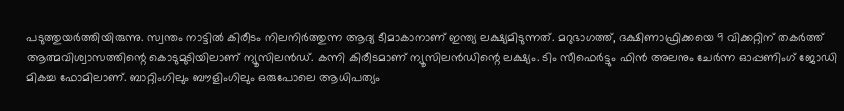പടുത്തുയര്‍ത്തിയിരുന്നു. സ്വന്തം നാട്ടില്‍ കിരീടം നിലനിര്‍ത്തുന്ന ആദ്യ ടീമാകാനാണ് ഇന്ത്യ ലക്ഷ്യമിടുന്നത്. മറുഭാഗത്ത്, ദക്ഷിണാഫ്രിക്കയെ 9 വിക്കറ്റിന് തകര്‍ത്ത് ആത്മവിശ്വാസത്തിന്റെ കൊടുമുടിയിലാണ് ന്യൂസിലന്‍ഡ്. കന്നി കിരീടമാണ് ന്യൂസിലന്‍ഡിന്റെ ലക്ഷ്യം. ടിം സീഫെര്‍ട്ടും ഫിന്‍ അലനും ചേര്‍ന്ന ഓപ്പണിംഗ് ജോഡി മികച്ച ഫോമിലാണ്. ബാറ്റിംഗിലും ബൗളിംഗിലും ഒരുപോലെ ആധിപത്യം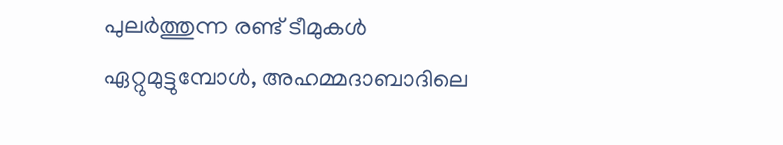പുലര്‍ത്തുന്ന രണ്ട് ടീമുകള്‍ ഏറ്റുമുട്ടുമ്പോള്‍, അഹമ്മദാബാദിലെ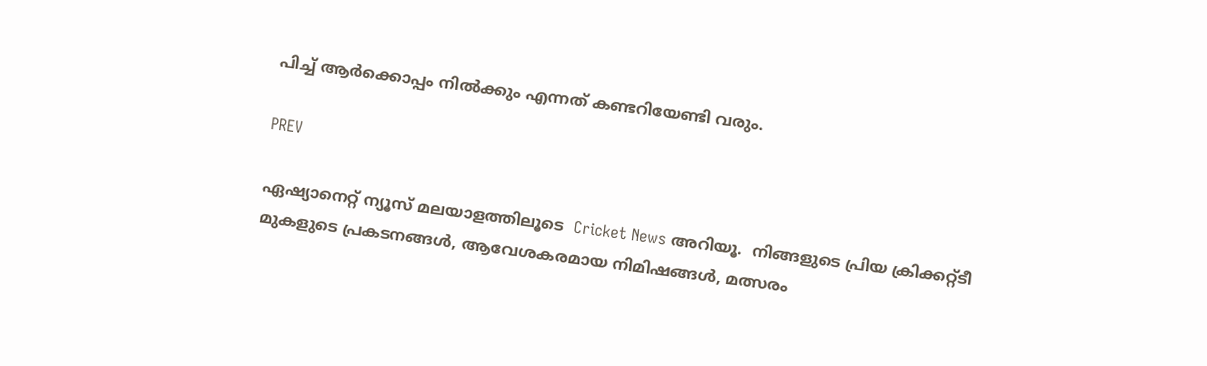പിച്ച് ആര്‍ക്കൊപ്പം നില്‍ക്കും എന്നത് കണ്ടറിയേണ്ടി വരും.

PREV

ഏഷ്യാനെറ്റ് ന്യൂസ് മലയാളത്തിലൂടെ  Cricket News അറിയൂ.  നിങ്ങളുടെ പ്രിയ ക്രിക്കറ്റ്ടീ മുകളുടെ പ്രകടനങ്ങൾ, ആവേശകരമായ നിമിഷങ്ങൾ, മത്സരം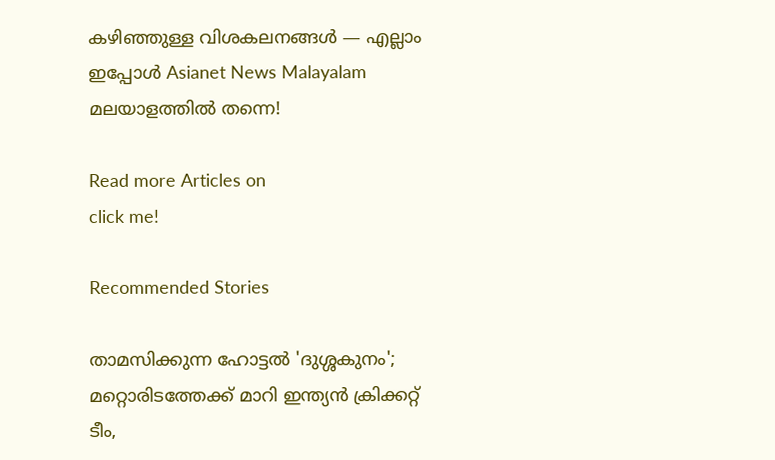കഴിഞ്ഞുള്ള വിശകലനങ്ങൾ — എല്ലാം ഇപ്പോൾ Asianet News Malayalam മലയാളത്തിൽ തന്നെ!

Read more Articles on
click me!

Recommended Stories

താമസിക്കുന്ന ഹോട്ടല്‍ 'ദുശ്ശകുനം'; മറ്റൊരിടത്തേക്ക് മാറി ഇന്ത്യന്‍ ക്രിക്കറ്റ് ടീം,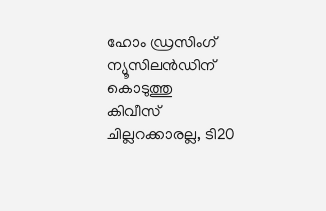ഹോം ഡ്രസിംഗ് ന്യൂസിലന്‍ഡിന് കൊടുത്തു
കിവീസ് ചില്ലറക്കാരല്ല, ടി20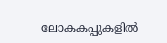ലോകകപ്പുകളില്‍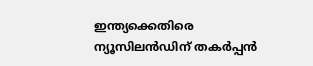ഇന്ത്യക്കെതിരെ ന്യൂസിലന്‍ഡിന് തകര്‍പ്പന്‍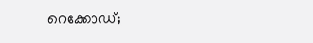റെക്കോഡ്;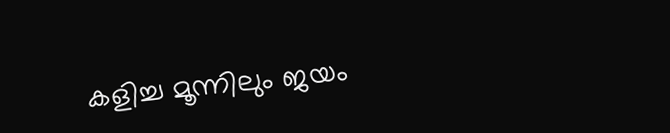കളിച്ച മൂന്നിലും ജയം